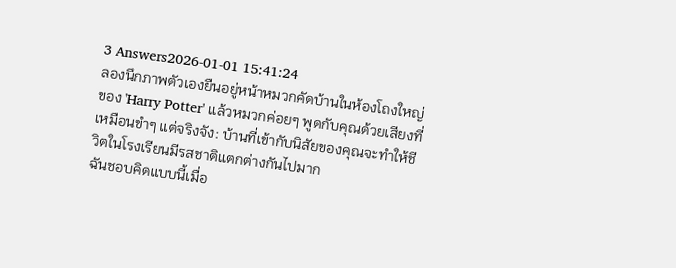3 Answers2026-01-01 15:41:24
ลองนึกภาพตัวเองยืนอยู่หน้าหมวกคัดบ้านในห้องโถงใหญ่ของ 'Harry Potter' แล้วหมวกค่อยๆ พูดกับคุณด้วยเสียงที่เหมือนขำๆ แต่จริงจัง: บ้านที่เข้ากับนิสัยของคุณจะทำให้ชีวิตในโรงเรียนมีรสชาติแตกต่างกันไปมาก
ฉันชอบคิดแบบนี้เมื่อ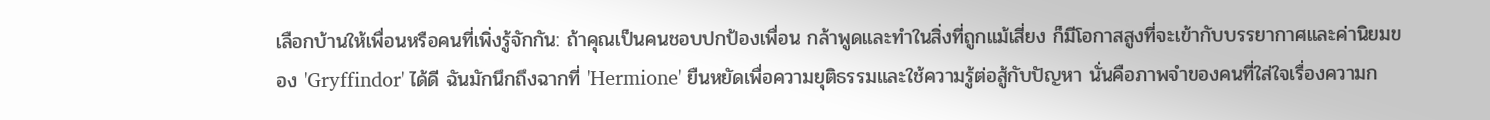เลือกบ้านให้เพื่อนหรือคนที่เพิ่งรู้จักกัน: ถ้าคุณเป็นคนชอบปกป้องเพื่อน กล้าพูดและทำในสิ่งที่ถูกแม้เสี่ยง ก็มีโอกาสสูงที่จะเข้ากับบรรยากาศและค่านิยมของ 'Gryffindor' ได้ดี ฉันมักนึกถึงฉากที่ 'Hermione' ยืนหยัดเพื่อความยุติธรรมและใช้ความรู้ต่อสู้กับปัญหา นั่นคือภาพจำของคนที่ใส่ใจเรื่องความก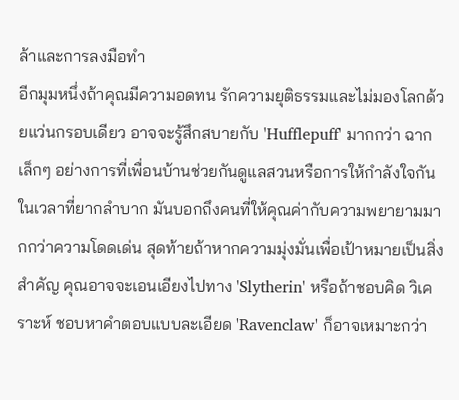ล้าและการลงมือทำ
อีกมุมหนึ่งถ้าคุณมีความอดทน รักความยุติธรรมและไม่มองโลกด้วยแว่นกรอบเดียว อาจจะรู้สึกสบายกับ 'Hufflepuff' มากกว่า ฉากเล็กๆ อย่างการที่เพื่อนบ้านช่วยกันดูแลสวนหรือการให้กำลังใจกันในเวลาที่ยากลำบาก มันบอกถึงคนที่ให้คุณค่ากับความพยายามมากกว่าความโดดเด่น สุดท้ายถ้าหากความมุ่งมั่นเพื่อเป้าหมายเป็นสิ่งสำคัญ คุณอาจจะเอนเอียงไปทาง 'Slytherin' หรือถ้าชอบคิด วิเคราะห์ ชอบหาคำตอบแบบละเอียด 'Ravenclaw' ก็อาจเหมาะกว่า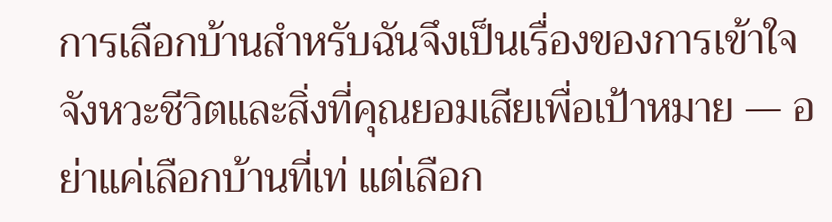การเลือกบ้านสำหรับฉันจึงเป็นเรื่องของการเข้าใจจังหวะชีวิตและสิ่งที่คุณยอมเสียเพื่อเป้าหมาย — อย่าแค่เลือกบ้านที่เท่ แต่เลือก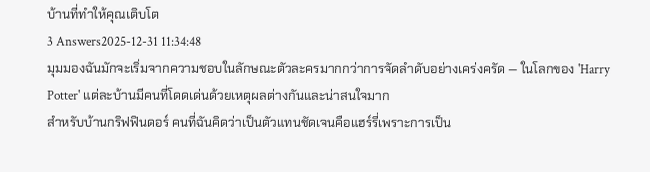บ้านที่ทำให้คุณเติบโต
3 Answers2025-12-31 11:34:48
มุมมองฉันมักจะเริ่มจากความชอบในลักษณะตัวละครมากกว่าการจัดลำดับอย่างเคร่งครัด — ในโลกของ 'Harry Potter' แต่ละบ้านมีคนที่โดดเด่นด้วยเหตุผลต่างกันและน่าสนใจมาก
สำหรับบ้านกริฟฟินดอร์ คนที่ฉันคิดว่าเป็นตัวแทนชัดเจนคือแฮร์รี่เพราะการเป็น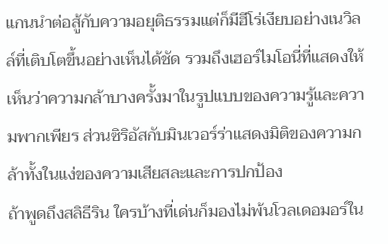แกนนำต่อสู้กับความอยุติธรรมแต่ก็มีฮีโร่เงียบอย่างเนวิลล์ที่เติบโตขึ้นอย่างเห็นได้ชัด รวมถึงเฮอร์ไมโอนี่ที่แสดงให้เห็นว่าความกล้าบางครั้งมาในรูปแบบของความรู้และความพากเพียร ส่วนซิริอัสกับมินเวอร์ร่าแสดงมิติของความกล้าทั้งในแง่ของความเสียสละและการปกป้อง
ถ้าพูดถึงสลิธีริน ใครบ้างที่เด่นก็มองไม่พ้นโวลเดอมอร์ใน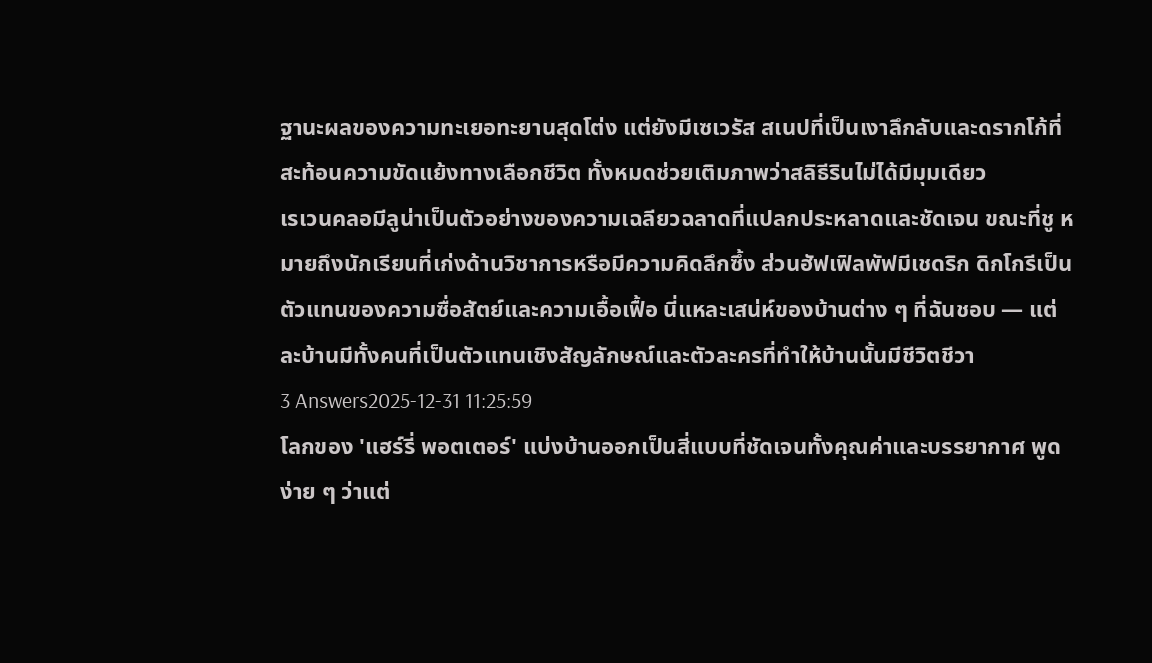ฐานะผลของความทะเยอทะยานสุดโต่ง แต่ยังมีเซเวรัส สเนปที่เป็นเงาลึกลับและดรากโก้ที่สะท้อนความขัดแย้งทางเลือกชีวิต ทั้งหมดช่วยเติมภาพว่าสลิธีรินไม่ได้มีมุมเดียว
เรเวนคลอมีลูน่าเป็นตัวอย่างของความเฉลียวฉลาดที่แปลกประหลาดและชัดเจน ขณะที่ชู หมายถึงนักเรียนที่เก่งด้านวิชาการหรือมีความคิดลึกซึ้ง ส่วนฮัฟเฟิลพัฟมีเชดริก ดิกโกรีเป็นตัวแทนของความซื่อสัตย์และความเอื้อเฟื้อ นี่แหละเสน่ห์ของบ้านต่าง ๆ ที่ฉันชอบ — แต่ละบ้านมีทั้งคนที่เป็นตัวแทนเชิงสัญลักษณ์และตัวละครที่ทำให้บ้านนั้นมีชีวิตชีวา
3 Answers2025-12-31 11:25:59
โลกของ 'แฮร์รี่ พอตเตอร์' แบ่งบ้านออกเป็นสี่แบบที่ชัดเจนทั้งคุณค่าและบรรยากาศ พูดง่าย ๆ ว่าแต่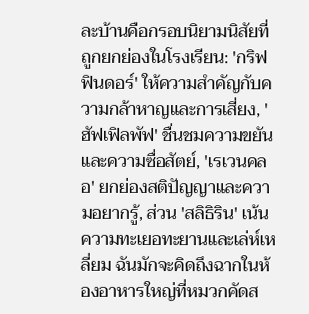ละบ้านคือกรอบนิยามนิสัยที่ถูกยกย่องในโรงเรียน: 'กริฟฟินดอร์' ให้ความสำคัญกับความกล้าหาญและการเสี่ยง, 'ฮัฟเฟิลพัฟ' ชื่นชมความขยันและความซื่อสัตย์, 'เรเวนคลอ' ยกย่องสติปัญญาและความอยากรู้, ส่วน 'สลิธิริน' เน้นความทะเยอทะยานและเล่ห์เหลี่ยม ฉันมักจะคิดถึงฉากในห้องอาหารใหญ่ที่หมวกคัดส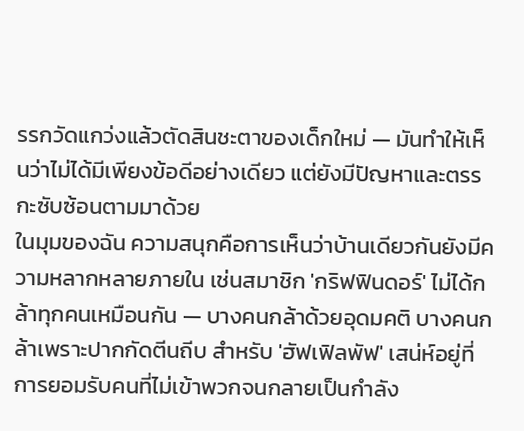รรกวัดแกว่งแล้วตัดสินชะตาของเด็กใหม่ — มันทำให้เห็นว่าไม่ได้มีเพียงข้อดีอย่างเดียว แต่ยังมีปัญหาและตรรกะซับซ้อนตามมาด้วย
ในมุมของฉัน ความสนุกคือการเห็นว่าบ้านเดียวกันยังมีความหลากหลายภายใน เช่นสมาชิก 'กริฟฟินดอร์' ไม่ได้กล้าทุกคนเหมือนกัน — บางคนกล้าด้วยอุดมคติ บางคนกล้าเพราะปากกัดตีนถีบ สำหรับ 'ฮัฟเฟิลพัฟ' เสน่ห์อยู่ที่การยอมรับคนที่ไม่เข้าพวกจนกลายเป็นกำลัง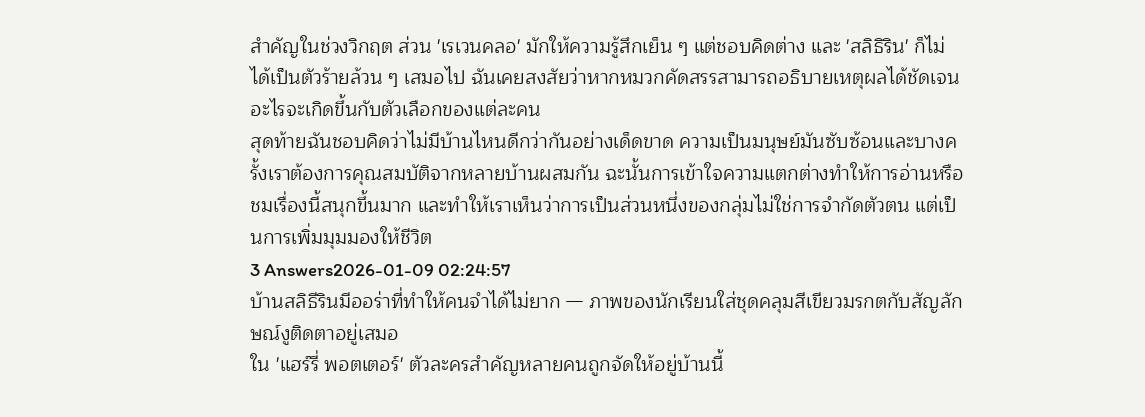สำคัญในช่วงวิกฤต ส่วน 'เรเวนคลอ' มักให้ความรู้สึกเย็น ๆ แต่ชอบคิดต่าง และ 'สลิธิริน' ก็ไม่ได้เป็นตัวร้ายล้วน ๆ เสมอไป ฉันเคยสงสัยว่าหากหมวกคัดสรรสามารถอธิบายเหตุผลได้ชัดเจน อะไรจะเกิดขึ้นกับตัวเลือกของแต่ละคน
สุดท้ายฉันชอบคิดว่าไม่มีบ้านไหนดีกว่ากันอย่างเด็ดขาด ความเป็นมนุษย์มันซับซ้อนและบางครั้งเราต้องการคุณสมบัติจากหลายบ้านผสมกัน ฉะนั้นการเข้าใจความแตกต่างทำให้การอ่านหรือชมเรื่องนี้สนุกขึ้นมาก และทำให้เราเห็นว่าการเป็นส่วนหนึ่งของกลุ่มไม่ใช่การจำกัดตัวตน แต่เป็นการเพิ่มมุมมองให้ชีวิต
3 Answers2026-01-09 02:24:57
บ้านสลิธีรินมีออร่าที่ทำให้คนจำได้ไม่ยาก — ภาพของนักเรียนใส่ชุดคลุมสีเขียวมรกตกับสัญลักษณ์งูติดตาอยู่เสมอ
ใน 'แฮร์รี่ พอตเตอร์' ตัวละครสำคัญหลายคนถูกจัดให้อยู่บ้านนี้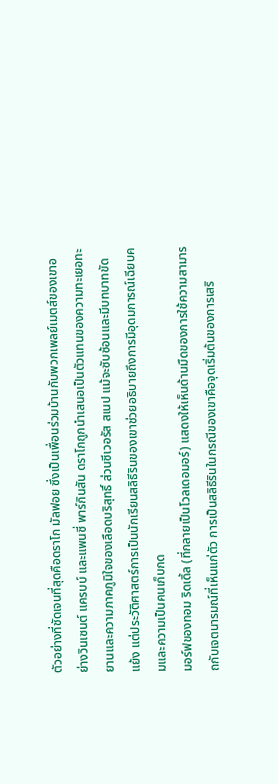ตัวอย่างที่ชัดเจนที่สุดคือดราโก มัลฟอย ซึ่งเป็นเพื่อนร่วมบ้านกับพวกเพลย์เมตส์ของเขาอย่างวินเซนต์ แครบบ์ และแพนซี่ พาร์กินสัน ดราโกถูกนำเสนอเป็นตัวแทนของความทะเยอทะยานและความภาคภูมิใจของเลือดบริสุทธิ์ ส่วนซีเวอรัส สเนป แม้จะซับซ้อนและมีบทบาทขัดแย้ง แต่ประวัติศาสตร์การเป็นนักเรียนสลิธีรินของเขาช่วยอธิบายถึงการมีอุดมการณ์เฉียบคมและความเป็นคนเก็บกด
มอร์ฟของทอม ริดเดิ้ล (ที่กลายเป็นโวลเดอมอร์) แสดงให้เห็นด้านมืดของการใช้ความสามารถกับเจตนารมณ์ที่เห็นแก่ตัว การเป็นสลิธีรินในกรณีของเขาคือจุดเริ่มต้นของการเสริ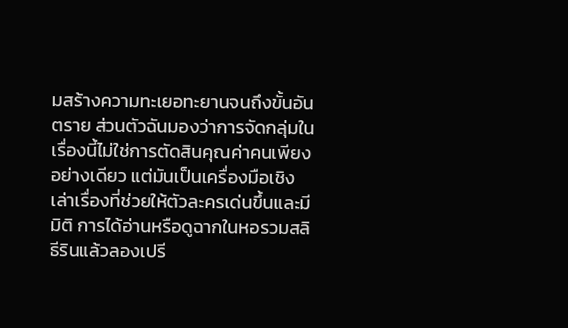มสร้างความทะเยอทะยานจนถึงขั้นอันตราย ส่วนตัวฉันมองว่าการจัดกลุ่มในเรื่องนี้ไม่ใช่การตัดสินคุณค่าคนเพียงอย่างเดียว แต่มันเป็นเครื่องมือเชิงเล่าเรื่องที่ช่วยให้ตัวละครเด่นขึ้นและมีมิติ การได้อ่านหรือดูฉากในหอรวมสลิธีรินแล้วลองเปรี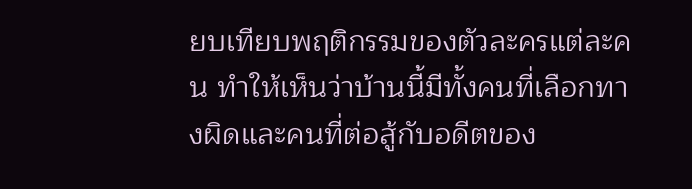ยบเทียบพฤติกรรมของตัวละครแต่ละคน ทำให้เห็นว่าบ้านนี้มีทั้งคนที่เลือกทางผิดและคนที่ต่อสู้กับอดีตของ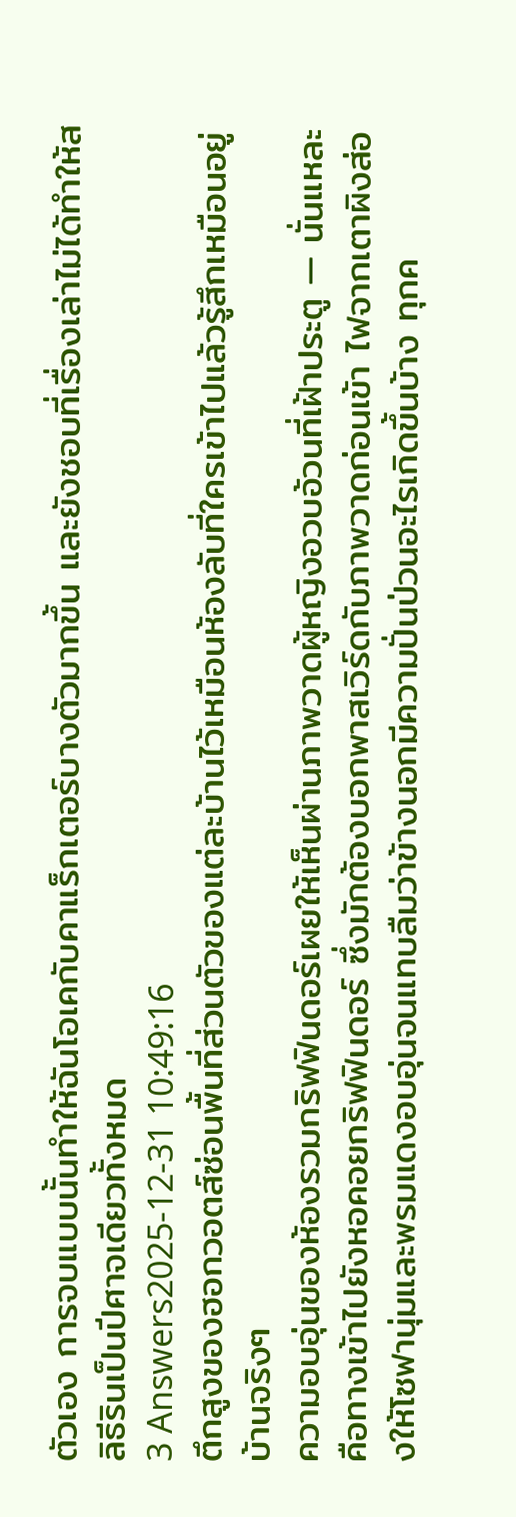ตัวเอง การจบแบบนั้นทำให้ฉันโอเคกับคาแร็กเตอร์บางตัวมากขึ้น และยังชอบที่เรื่องเล่าไม่ได้ทำให้สลิธีรินเป็นปีศาจเดียวทั้งหมด
3 Answers2025-12-31 10:49:16
ตึกสูงของฮอกวอตส์ซ่อนพื้นที่ส่วนตัวของแต่ละบ้านไว้เหมือนห้องลับที่ใครเข้าไปแล้วรู้สึกเหมือนอยู่บ้านจริงๆ
ความอบอุ่นของห้องรวมกริฟฟินดอร์เผยให้เห็นผ่านภาพวาดผู้หญิงอวบอ้วนที่เฝ้าประตู — นั่นแหละคือทางเข้าไปยังหอคอยกริฟฟินดอร์ ซึ่งมักต้องบอกพาสเวิร์ดกับภาพวาดก่อนเข้า ไฟจากเตาผิงส่องให้โซฟานุ่มและพรมแดงอบอุ่นจนแทบลืมว่าข้างนอกมีความปั่นป่วนอะไรเกิดขึ้นบ้าง ทุกค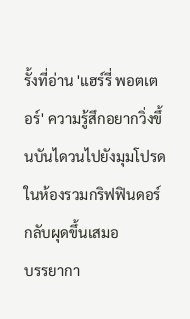รั้งที่อ่าน 'แฮร์รี่ พอตเตอร์' ความรู้สึกอยากวิ่งขึ้นบันไดวนไปยังมุมโปรดในห้องรวมกริฟฟินดอร์กลับผุดขึ้นเสมอ
บรรยากา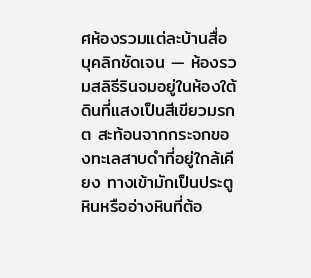ศห้องรวมแต่ละบ้านสื่อบุคลิกชัดเจน — ห้องรวมสลิธีรินจมอยู่ในห้องใต้ดินที่แสงเป็นสีเขียวมรกต สะท้อนจากกระจกของทะเลสาบดำที่อยู่ใกล้เคียง ทางเข้ามักเป็นประตูหินหรืออ่างหินที่ต้อ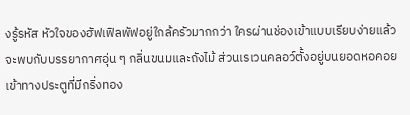งรู้รหัส หัวใจของฮัฟเฟิลพัฟอยู่ใกล้ครัวมากกว่า ใครผ่านช่องเข้าแบบเรียบง่ายแล้วจะพบกับบรรยากาศอุ่น ๆ กลิ่นขนมและถังไม้ ส่วนเรเวนคลอว์ตั้งอยู่บนยอดหอคอย เข้าทางประตูที่มีกริ่งทอง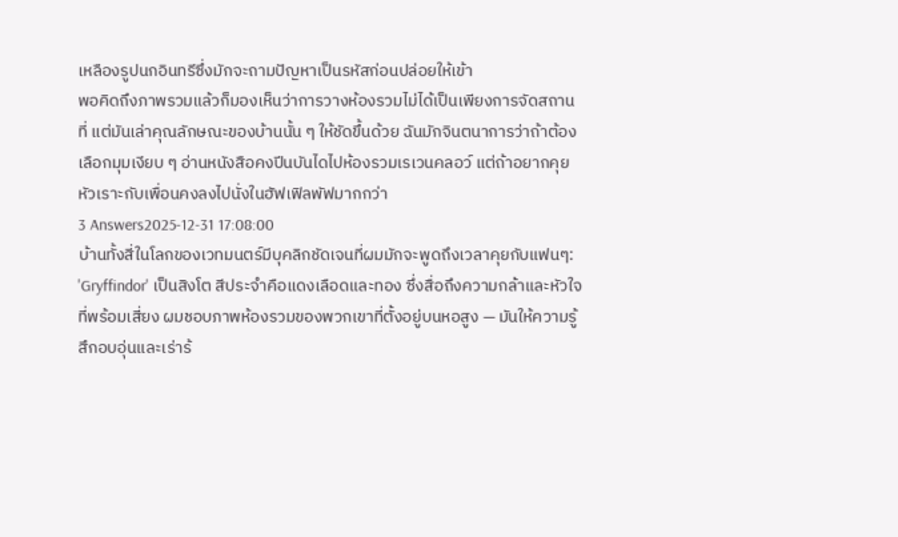เหลืองรูปนกอินทรีซึ่งมักจะถามปัญหาเป็นรหัสก่อนปล่อยให้เข้า
พอคิดถึงภาพรวมแล้วก็มองเห็นว่าการวางห้องรวมไม่ได้เป็นเพียงการจัดสถานที่ แต่มันเล่าคุณลักษณะของบ้านนั้น ๆ ให้ชัดขึ้นด้วย ฉันมักจินตนาการว่าถ้าต้องเลือกมุมเงียบ ๆ อ่านหนังสือคงปีนบันไดไปห้องรวมเรเวนคลอว์ แต่ถ้าอยากคุยหัวเราะกับเพื่อนคงลงไปนั่งในฮัฟเฟิลพัฟมากกว่า
3 Answers2025-12-31 17:08:00
บ้านทั้งสี่ในโลกของเวทมนตร์มีบุคลิกชัดเจนที่ผมมักจะพูดถึงเวลาคุยกับแฟนๆ: 'Gryffindor' เป็นสิงโต สีประจำคือแดงเลือดและทอง ซึ่งสื่อถึงความกล้าและหัวใจที่พร้อมเสี่ยง ผมชอบภาพห้องรวมของพวกเขาที่ตั้งอยู่บนหอสูง — มันให้ความรู้สึกอบอุ่นและเร่าร้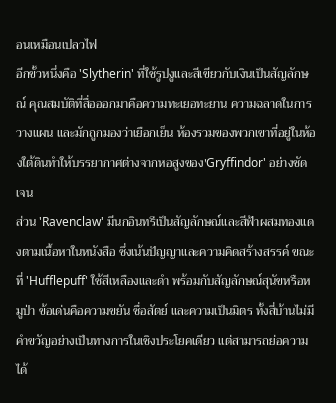อนเหมือนเปลวไฟ
อีกขั้วหนึ่งคือ 'Slytherin' ที่ใช้รูปงูและสีเขียวกับเงินเป็นสัญลักษณ์ คุณสมบัติที่สื่อออกมาคือความทะเยอทะยาน ความฉลาดในการวางแผน และมักถูกมองว่าเยือกเย็น ห้องรวมของพวกเขาที่อยู่ในห้องใต้ดินทำให้บรรยากาศต่างจากหอสูงของ'Gryffindor' อย่างชัดเจน
ส่วน 'Ravenclaw' มีนกอินทรีเป็นสัญลักษณ์และสีฟ้าผสมทองแดงตามเนื้อหาในหนังสือ ซึ่งเน้นปัญญาและความคิดสร้างสรรค์ ขณะที่ 'Hufflepuff' ใช้สีเหลืองและดำ พร้อมกับสัญลักษณ์สุนัขหรือหมูป่า ข้อเด่นคือความขยัน ซื่อสัตย์ และความเป็นมิตร ทั้งสี่บ้านไม่มีคำขวัญอย่างเป็นทางการในเชิงประโยคเดียว แต่สามารถย่อความได้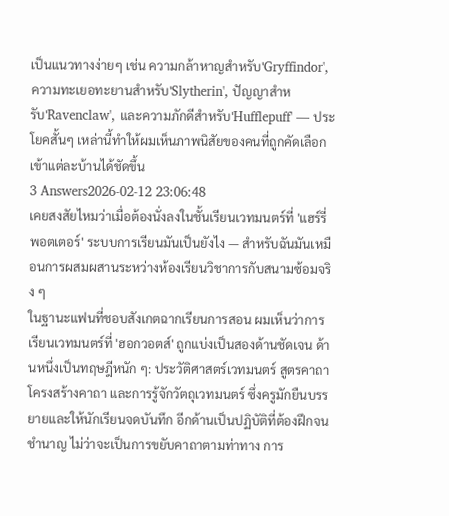เป็นแนวทางง่ายๆ เช่น ความกล้าหาญสำหรับ'Gryffindor', ความทะเยอทะยานสำหรับ'Slytherin', ปัญญาสำหรับ'Ravenclaw', และความภักดีสำหรับ'Hufflepuff' — ประโยคสั้นๆ เหล่านี้ทำให้ผมเห็นภาพนิสัยของคนที่ถูกคัดเลือกเข้าแต่ละบ้านได้ชัดขึ้น
3 Answers2026-02-12 23:06:48
เคยสงสัยไหมว่าเมื่อต้องนั่งลงในชั้นเรียนเวทมนตร์ที่ 'แฮร์รี่ พอตเตอร์' ระบบการเรียนมันเป็นยังไง — สำหรับฉันมันเหมือนการผสมผสานระหว่างห้องเรียนวิชาการกับสนามซ้อมจริง ๆ
ในฐานะแฟนที่ชอบสังเกตฉากเรียนการสอน ผมเห็นว่าการเรียนเวทมนตร์ที่ 'ฮอกวอตส์' ถูกแบ่งเป็นสองด้านชัดเจน ด้านหนึ่งเป็นทฤษฎีหนัก ๆ: ประวัติศาสตร์เวทมนตร์ สูตรคาถา โครงสร้างคาถา และการรู้จักวัตถุเวทมนตร์ ซึ่งครูมักยืนบรรยายและให้นักเรียนจดบันทึก อีกด้านเป็นปฏิบัติที่ต้องฝึกจนชำนาญ ไม่ว่าจะเป็นการขยับคาถาตามท่าทาง การ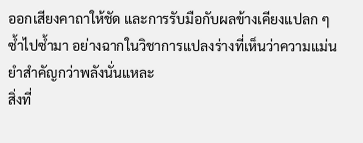ออกเสียงคาถาให้ชัด และการรับมือกับผลข้างเคียงแปลก ๆ ซ้ำไปซ้ำมา อย่างฉากในวิชาการแปลงร่างที่เห็นว่าความแม่นยำสำคัญกว่าพลังนั่นแหละ
สิ่งที่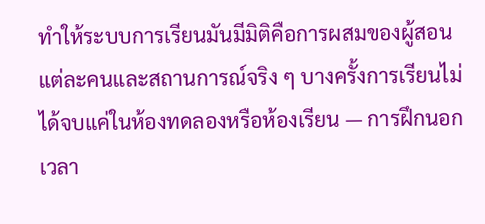ทำให้ระบบการเรียนมันมีมิติคือการผสมของผู้สอนแต่ละคนและสถานการณ์จริง ๆ บางครั้งการเรียนไม่ได้จบแค่ในห้องทดลองหรือห้องเรียน — การฝึกนอกเวลา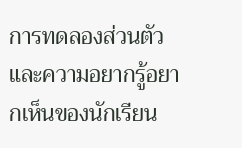การทดลองส่วนตัว และความอยากรู้อยากเห็นของนักเรียน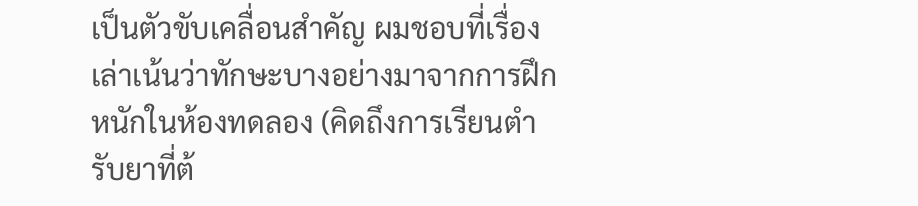เป็นตัวขับเคลื่อนสำคัญ ผมชอบที่เรื่องเล่าเน้นว่าทักษะบางอย่างมาจากการฝึกหนักในห้องทดลอง (คิดถึงการเรียนตำรับยาที่ต้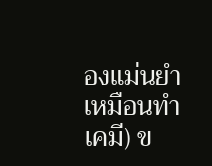องแม่นยำเหมือนทำเคมี) ข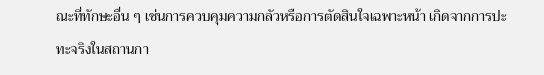ณะที่ทักษะอื่น ๆ เช่นการควบคุมความกลัวหรือการตัดสินใจเฉพาะหน้า เกิดจากการปะทะจริงในสถานกา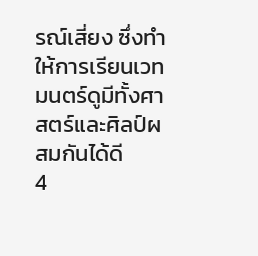รณ์เสี่ยง ซึ่งทำให้การเรียนเวทมนตร์ดูมีทั้งศาสตร์และศิลป์ผสมกันได้ดี
4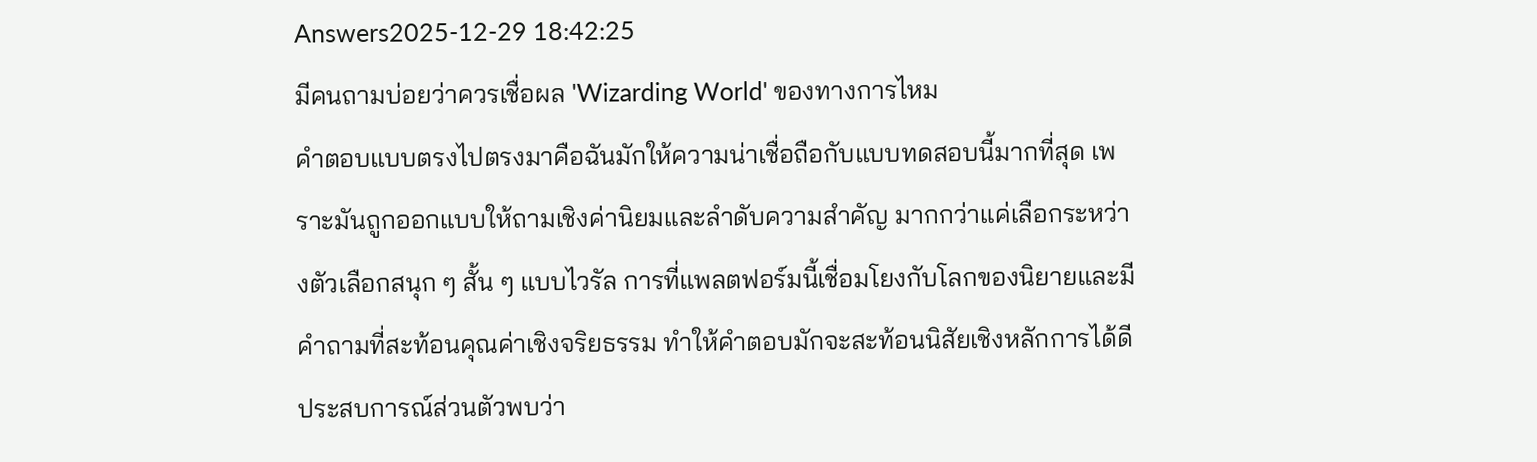Answers2025-12-29 18:42:25
มีคนถามบ่อยว่าควรเชื่อผล 'Wizarding World' ของทางการไหม
คำตอบแบบตรงไปตรงมาคือฉันมักให้ความน่าเชื่อถือกับแบบทดสอบนี้มากที่สุด เพราะมันถูกออกแบบให้ถามเชิงค่านิยมและลำดับความสำคัญ มากกว่าแค่เลือกระหว่างตัวเลือกสนุก ๆ สั้น ๆ แบบไวรัล การที่แพลตฟอร์มนี้เชื่อมโยงกับโลกของนิยายและมีคำถามที่สะท้อนคุณค่าเชิงจริยธรรม ทำให้คำตอบมักจะสะท้อนนิสัยเชิงหลักการได้ดี
ประสบการณ์ส่วนตัวพบว่า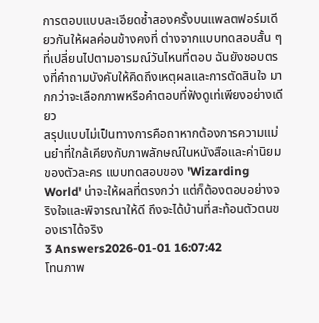การตอบแบบละเอียดซ้ำสองครั้งบนแพลตฟอร์มเดียวกันให้ผลค่อนข้างคงที่ ต่างจากแบบทดสอบสั้น ๆ ที่เปลี่ยนไปตามอารมณ์วันไหนที่ตอบ ฉันยังชอบตรงที่คำถามบังคับให้คิดถึงเหตุผลและการตัดสินใจ มากกว่าจะเลือกภาพหรือคำตอบที่ฟังดูเท่เพียงอย่างเดียว
สรุปแบบไม่เป็นทางการคือถาหากต้องการความแม่นยำที่ใกล้เคียงกับภาพลักษณ์ในหนังสือและค่านิยมของตัวละคร แบบทดสอบของ 'Wizarding World' น่าจะให้ผลที่ตรงกว่า แต่ก็ต้องตอบอย่างจริงใจและพิจารณาให้ดี ถึงจะได้บ้านที่สะท้อนตัวตนของเราได้จริง
3 Answers2026-01-01 16:07:42
โทนภาพ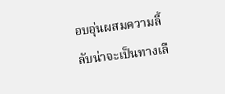อบอุ่นผสมความลี้ลับน่าจะเป็นทางเลื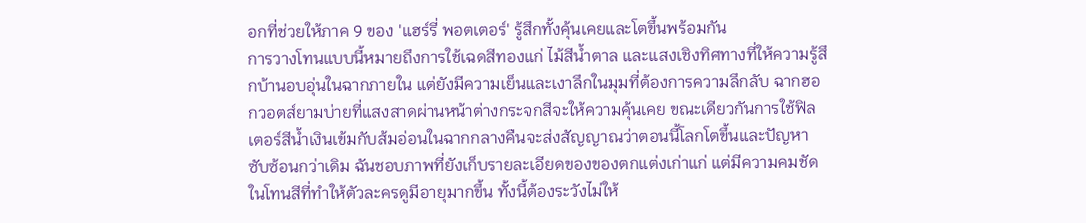อกที่ช่วยให้ภาค 9 ของ 'แฮร์รี่ พอตเตอร์' รู้สึกทั้งคุ้นเคยและโตขึ้นพร้อมกัน
การวางโทนแบบนี้หมายถึงการใช้เฉดสีทองแก่ ไม้สีน้ำตาล และแสงเชิงทิศทางที่ให้ความรู้สึกบ้านอบอุ่นในฉากภายใน แต่ยังมีความเย็นและเงาลึกในมุมที่ต้องการความลึกลับ ฉากฮอกวอตส์ยามบ่ายที่แสงสาดผ่านหน้าต่างกระจกสีจะให้ความคุ้นเคย ขณะเดียวกันการใช้ฟิลเตอร์สีน้ำเงินเข้มกับส้มอ่อนในฉากกลางคืนจะส่งสัญญาณว่าตอนนี้โลกโตขึ้นและปัญหาซับซ้อนกว่าเดิม ฉันชอบภาพที่ยังเก็บรายละเอียดของของตกแต่งเก่าแก่ แต่มีความคมชัดในโทนสีที่ทำให้ตัวละครดูมีอายุมากขึ้น ทั้งนี้ต้องระวังไม่ให้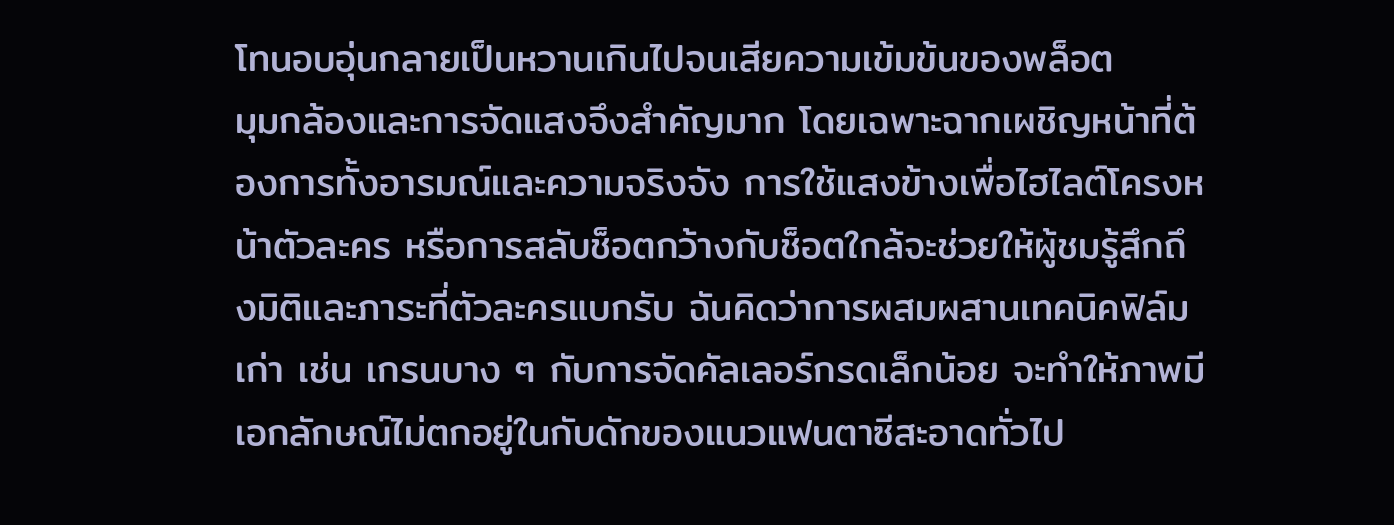โทนอบอุ่นกลายเป็นหวานเกินไปจนเสียความเข้มข้นของพล็อต
มุมกล้องและการจัดแสงจึงสำคัญมาก โดยเฉพาะฉากเผชิญหน้าที่ต้องการทั้งอารมณ์และความจริงจัง การใช้แสงข้างเพื่อไฮไลต์โครงหน้าตัวละคร หรือการสลับช็อตกว้างกับช็อตใกล้จะช่วยให้ผู้ชมรู้สึกถึงมิติและภาระที่ตัวละครแบกรับ ฉันคิดว่าการผสมผสานเทคนิคฟิล์มเก่า เช่น เกรนบาง ๆ กับการจัดคัลเลอร์กรดเล็กน้อย จะทำให้ภาพมีเอกลักษณ์ไม่ตกอยู่ในกับดักของแนวแฟนตาซีสะอาดทั่วไป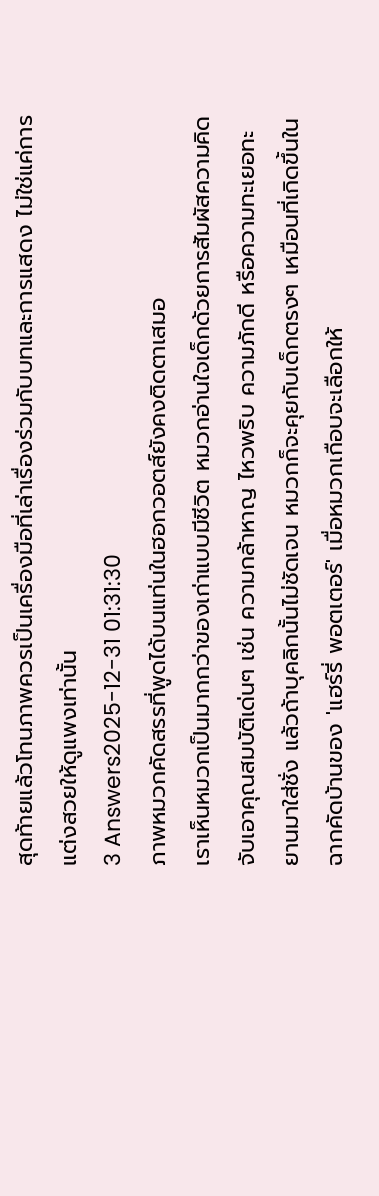สุดท้ายแล้วโทนภาพควรเป็นเครื่องมือที่เล่าเรื่องร่วมกับบทและการแสดง ไม่ใช่แค่การแต่งสวยให้ดูแพงเท่านั้น
3 Answers2025-12-31 01:31:30
ภาพหมวกคัดสรรที่พูดได้บนแท่นในฮอกวอตส์ยังคงติดตาเสมอ
เราเห็นหมวกเป็นมากกว่าของเก่าแบบมีชีวิต หมวกอ่านใจเด็กด้วยการสัมผัสความคิด จับเอาคุณสมบัติเด่นๆ เช่น ความกล้าหาญ ไหวพริบ ความภักดี หรือความทะเยอทะยานมาใส่ชั่ง แล้วถ้าบุคลิกนั้นไม่ชัดเจน หมวกก็จะคุยกับเด็กตรงๆ เหมือนที่เกิดขึ้นในฉากคัดบ้านของ 'แฮร์รี่ พอตเตอร์' เมื่อหมวกเกือบจะเลือกให้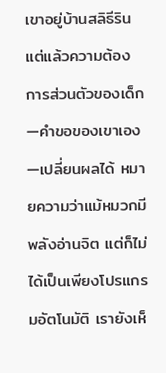เขาอยู่บ้านสลิธีริน แต่แล้วความต้องการส่วนตัวของเด็ก—คำขอของเขาเอง—เปลี่ยนผลได้ หมายความว่าแม้หมวกมีพลังอ่านจิต แต่ก็ไม่ได้เป็นเพียงโปรแกรมอัตโนมัติ เรายังเห็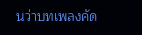นว่าบทเพลงคัด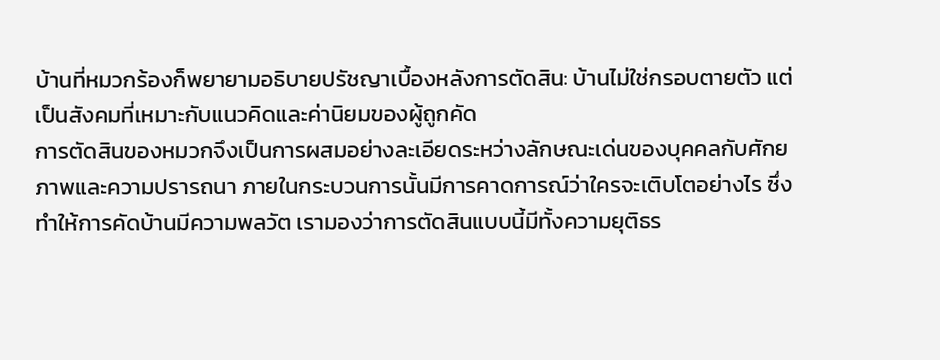บ้านที่หมวกร้องก็พยายามอธิบายปรัชญาเบื้องหลังการตัดสิน: บ้านไม่ใช่กรอบตายตัว แต่เป็นสังคมที่เหมาะกับแนวคิดและค่านิยมของผู้ถูกคัด
การตัดสินของหมวกจึงเป็นการผสมอย่างละเอียดระหว่างลักษณะเด่นของบุคคลกับศักยภาพและความปรารถนา ภายในกระบวนการนั้นมีการคาดการณ์ว่าใครจะเติบโตอย่างไร ซึ่งทำให้การคัดบ้านมีความพลวัต เรามองว่าการตัดสินแบบนี้มีทั้งความยุติธร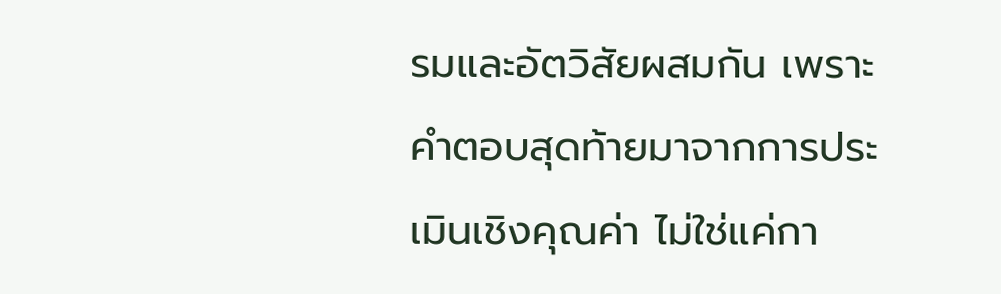รมและอัตวิสัยผสมกัน เพราะคำตอบสุดท้ายมาจากการประเมินเชิงคุณค่า ไม่ใช่แค่กา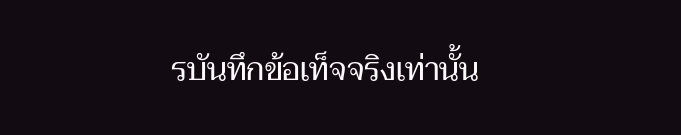รบันทึกข้อเท็จจริงเท่านั้น